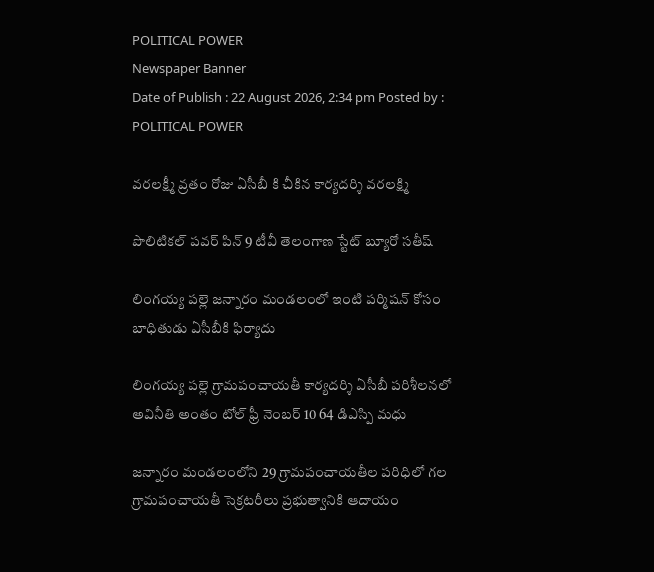POLITICAL POWER
Newspaper Banner
Date of Publish : 22 August 2026, 2:34 pm Posted by : POLITICAL POWER

వరలక్ష్మీ వ్రతం రోజు ఏసీబీ కి చీకిన కార్యదర్శి వరలక్ష్మి

పొలిటికల్ పవర్ పిన్ 9 టీవీ తెలంగాణ స్టేట్ బ్యూరో సతీష్

లింగయ్య పల్లె జన్నారం మండలంలో ఇంటి పర్మిషన్ కోసం బాధితుడు ఏసీబీకి ఫిర్యాదు

లింగయ్య పల్లె గ్రామపంచాయతీ కార్యదర్శి ఏసీబీ పరిశీలనలో అవినీతి అంతం టోల్ ఫ్రీ నెంబర్ 10 64 డిఎస్పి మధు

జన్నారం మండలంలోని 29 గ్రామపంచాయతీల పరిధిలో గల గ్రామపంచాయతీ సెక్రటరీలు ప్రభుత్వానికి ఆదాయం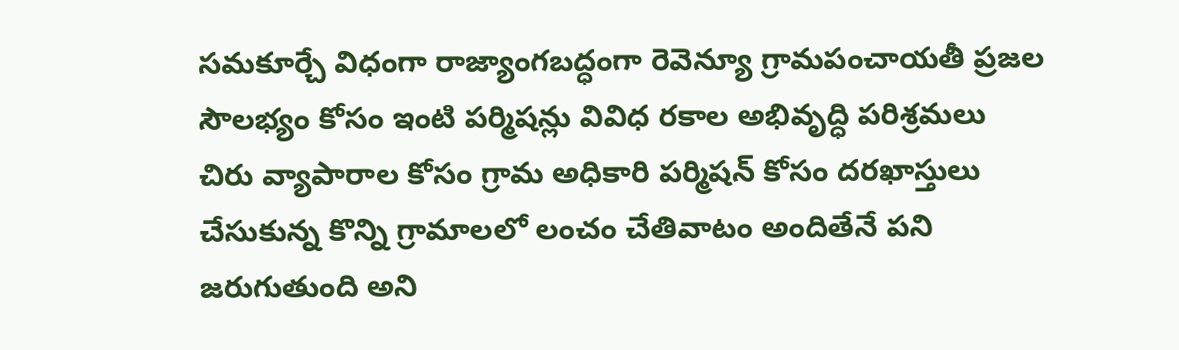సమకూర్చే విధంగా రాజ్యాంగబద్ధంగా రెవెన్యూ గ్రామపంచాయతీ ప్రజల సౌలభ్యం కోసం ఇంటి పర్మిషన్లు వివిధ రకాల అభివృద్ధి పరిశ్రమలు చిరు వ్యాపారాల కోసం గ్రామ అధికారి పర్మిషన్ కోసం దరఖాస్తులు చేసుకున్న కొన్ని గ్రామాలలో లంచం చేతివాటం అందితేనే పని జరుగుతుంది అని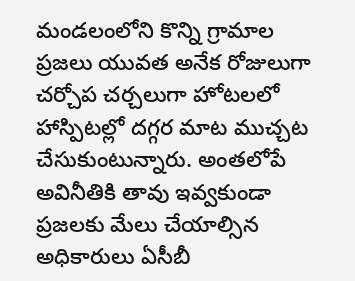మండలంలోని కొన్ని గ్రామాల ప్రజలు యువత అనేక రోజులుగా చర్చోప చర్చలుగా హోటలలో హాస్పిటల్లో దగ్గర మాట ముచ్చట చేసుకుంటున్నారు. అంతలోపే అవినీతికి తావు ఇవ్వకుండా ప్రజలకు మేలు చేయాల్సిన అధికారులు ఏసీబీ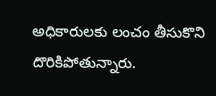అధికారులకు లంచం తీసుకొని దొరికిపోతున్నారు.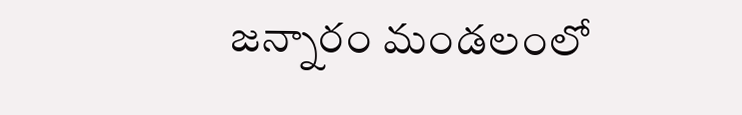జన్నారం మండలంలో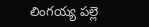లింగయ్య పల్లె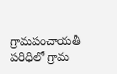గ్రామపంచాయతీ పరిధిలో గ్రామ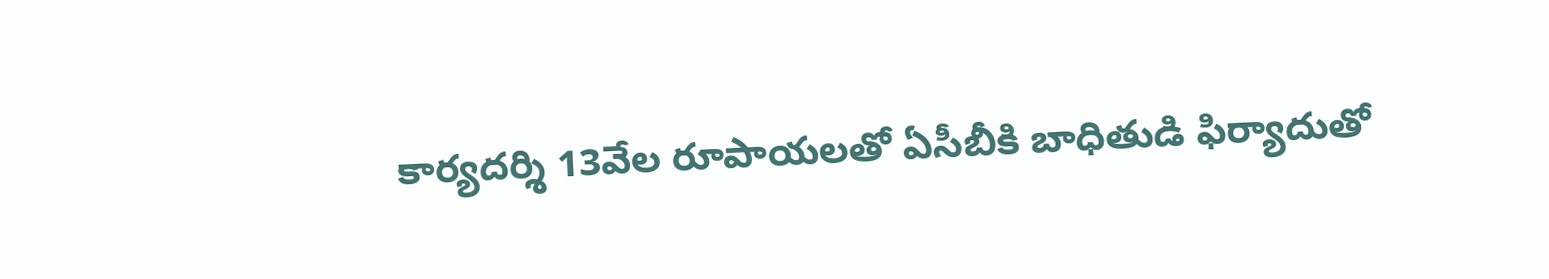కార్యదర్శి 13వేల రూపాయలతో ఏసీబీకి బాధితుడి ఫిర్యాదుతో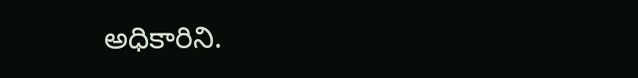అధికారిని.